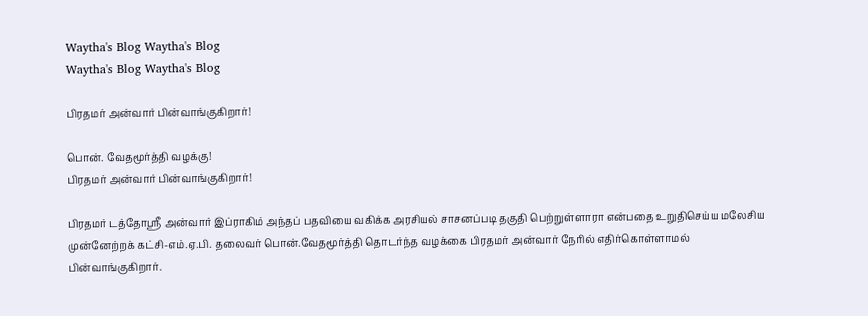Waytha's Blog Waytha's Blog
Waytha's Blog Waytha's Blog

பிரதமர் அன்வார் பின்வாங்குகிறார்!

பொன். வேதமூர்த்தி வழக்கு!
பிரதமர் அன்வார் பின்வாங்குகிறார்!

பிரதமர் டத்தோஸ்ரீ அன்வார் இப்ராகிம் அந்தப் பதவியை வகிக்க அரசியல் சாசனப்படி தகுதி பெற்றுள்ளாரா என்பதை உறுதிசெய்ய மலேசிய முன்னேற்றக் கட்சி-எம்.ஏ.பி. தலைவர் பொன்.வேதமூர்த்தி தொடர்ந்த வழக்கை பிரதமர் அன்வார் நேரில் எதிர்கொள்ளாமல் பின்வாங்குகிறார்.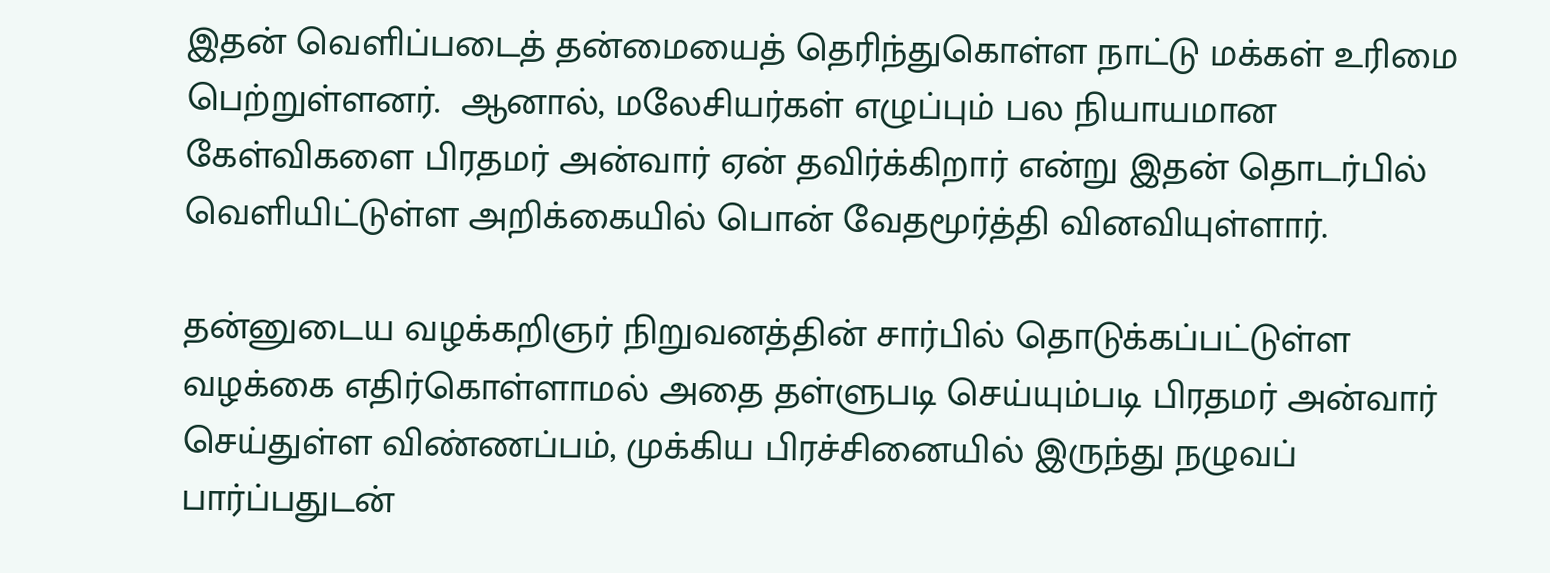இதன் வெளிப்படைத் தன்மையைத் தெரிந்துகொள்ள நாட்டு மக்கள் உரிமை பெற்றுள்ளனர்.  ஆனால், மலேசியர்கள் எழுப்பும் பல நியாயமான கேள்விகளை பிரதமர் அன்வார் ஏன் தவிர்க்கிறார் என்று இதன் தொடர்பில் வெளியிட்டுள்ள அறிக்கையில் பொன் வேதமூர்த்தி வினவியுள்ளார்.

தன்னுடைய வழக்கறிஞர் நிறுவனத்தின் சார்பில் தொடுக்கப்பட்டுள்ள வழக்கை எதிர்கொள்ளாமல் அதை தள்ளுபடி செய்யும்படி பிரதமர் அன்வார் செய்துள்ள விண்ணப்பம், முக்கிய பிரச்சினையில் இருந்து நழுவப் பார்ப்பதுடன்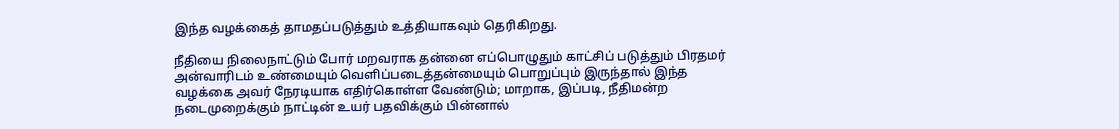இந்த வழக்கைத் தாமதப்படுத்தும் உத்தியாகவும் தெரிகிறது.

நீதியை நிலைநாட்டும் போர் மறவராக தன்னை எப்பொழுதும் காட்சிப் படுத்தும் பிரதமர் அன்வாரிடம் உண்மையும் வெளிப்படைத்தன்மையும் பொறுப்பும் இருந்தால் இந்த வழக்கை அவர் நேரடியாக எதிர்கொள்ள வேண்டும்; மாறாக, இப்படி, நீதிமன்ற நடைமுறைக்கும் நாட்டின் உயர் பதவிக்கும் பின்னால்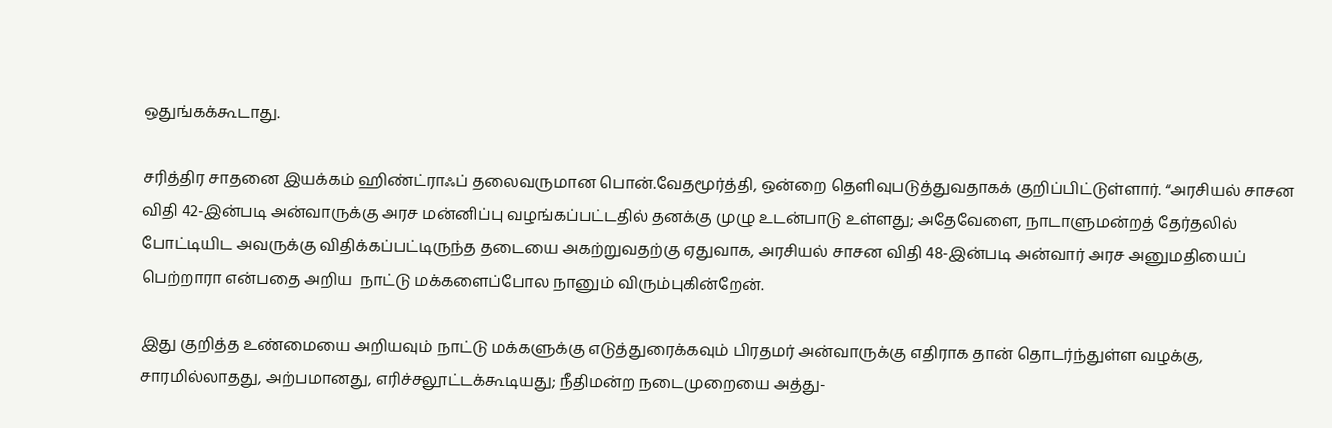ஒதுங்கக்கூடாது.

சரித்திர சாதனை இயக்கம் ஹிண்ட்ராஃப் தலைவருமான பொன்.வேதமூர்த்தி, ஒன்றை தெளிவுபடுத்துவதாகக் குறிப்பிட்டுள்ளார். “அரசியல் சாசன விதி 42-இன்படி அன்வாருக்கு அரச மன்னிப்பு வழங்கப்பட்டதில் தனக்கு முழு உடன்பாடு உள்ளது; அதேவேளை, நாடாளுமன்றத் தேர்தலில் போட்டியிட அவருக்கு விதிக்கப்பட்டிருந்த தடையை அகற்றுவதற்கு ஏதுவாக, அரசியல் சாசன விதி 48-இன்படி அன்வார் அரச அனுமதியைப் பெற்றாரா என்பதை அறிய  நாட்டு மக்களைப்போல நானும் விரும்புகின்றேன்.

இது குறித்த உண்மையை அறியவும் நாட்டு மக்களுக்கு எடுத்துரைக்கவும் பிரதமர் அன்வாருக்கு எதிராக தான் தொடர்ந்துள்ள வழக்கு, சாரமில்லாதது, அற்பமானது, எரிச்சலூட்டக்கூடியது; நீதிமன்ற நடைமுறையை அத்து-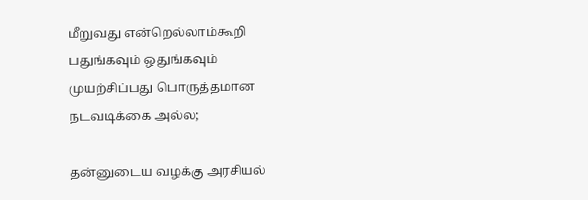மீறுவது என்றெல்லாம்கூறி பதுங்கவும் ஒதுங்கவும் முயற்சிப்பது பொருத்தமான நடவடிக்கை அல்ல;

தன்னுடைய வழக்கு அரசியல்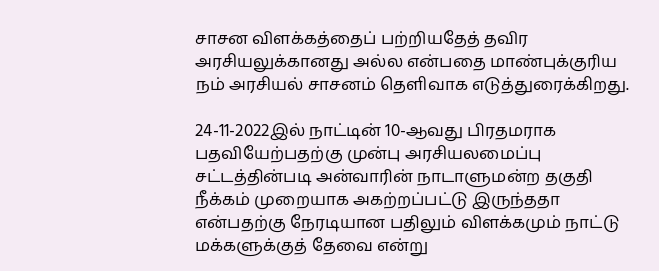சாசன விளக்கத்தைப் பற்றியதேத் தவிர அரசியலுக்கானது அல்ல என்பதை மாண்புக்குரிய நம் அரசியல் சாசனம் தெளிவாக எடுத்துரைக்கிறது.

24-11-2022இல் நாட்டின் 10-ஆவது பிரதமராக பதவியேற்பதற்கு முன்பு அரசியலமைப்பு சட்டத்தின்படி அன்வாரின் நாடாளுமன்ற தகுதி நீக்கம் முறையாக அகற்றப்பட்டு இருந்ததா என்பதற்கு நேரடியான பதிலும் விளக்கமும் நாட்டு மக்களுக்குத் தேவை என்று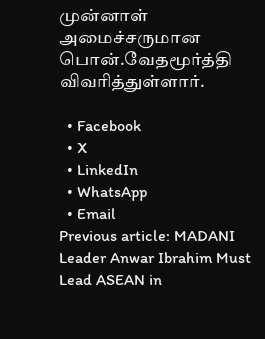முன்னாள் அமைச்சருமான பொன்.வேதமூர்த்தி விவரித்துள்ளார்.

  • Facebook
  • X
  • LinkedIn
  • WhatsApp
  • Email
Previous article: MADANI Leader Anwar Ibrahim Must Lead ASEAN in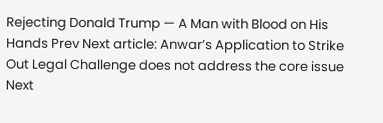Rejecting Donald Trump — A Man with Blood on His Hands Prev Next article: Anwar’s Application to Strike Out Legal Challenge does not address the core issue Next